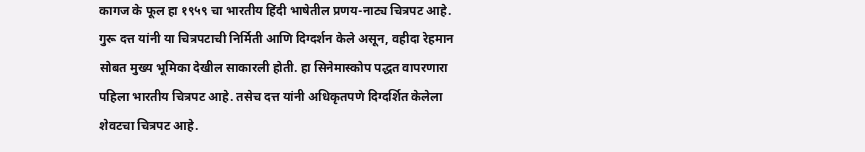कागज के फूल हा १९५९ चा भारतीय हिंदी भाषेतील प्रणय-नाट्य चित्रपट आहे. गुरू दत्त यांनी या चित्रपटाची निर्मिती आणि दिग्दर्शन केले असून, वहीदा रेहमान सोबत मुख्य भूमिका देखील साकारली होती. हा सिनेमास्कोप पद्धत वापरणारा पहिला भारतीय चित्रपट आहे. तसेच दत्त यांनी अधिकृतपणे दिग्दर्शित केलेला शेवटचा चित्रपट आहे.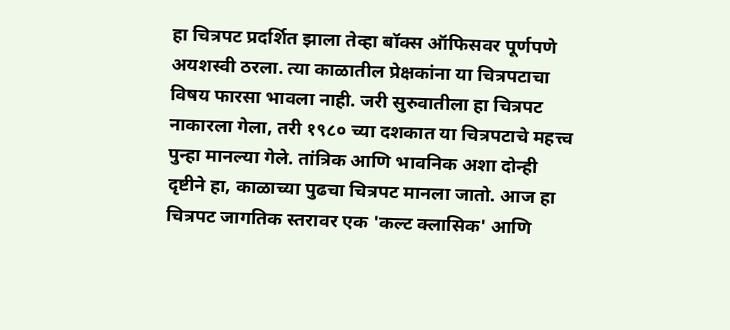हा चित्रपट प्रदर्शित झाला तेव्हा बॉक्स ऑफिसवर पूर्णपणे अयशस्वी ठरला. त्या काळातील प्रेक्षकांना या चित्रपटाचा विषय फारसा भावला नाही. जरी सुरुवातीला हा चित्रपट नाकारला गेला, तरी १९८० च्या दशकात या चित्रपटाचे महत्त्व पुन्हा मानल्या गेले. तांत्रिक आणि भावनिक अशा दोन्ही दृष्टीने हा, काळाच्या पुढचा चित्रपट मानला जातो. आज हा चित्रपट जागतिक स्तरावर एक 'कल्ट क्लासिक' आणि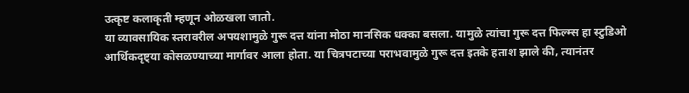उत्कृष्ट कलाकृती म्हणून ओळखला जातो.
या व्यावसायिक स्तरावरील अपयशामुळे गुरू दत्त यांना मोठा मानसिक धक्का बसला. यामुळे त्यांचा गुरू दत्त फिल्म्स हा स्टुडिओ आर्थिकदृष्ट्या कोसळण्याच्या मार्गावर आला होता. या चित्रपटाच्या पराभवामुळे गुरू दत्त इतके हताश झाले की, त्यानंतर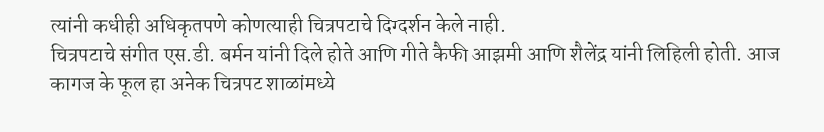त्यांनी कधीही अधिकृतपणे कोणत्याही चित्रपटाचे दिग्दर्शन केले नाही.
चित्रपटाचे संगीत एस.डी. बर्मन यांनी दिले होते आणि गीते कैफी आझमी आणि शैलेंद्र यांनी लिहिली होती. आज कागज के फूल हा अनेक चित्रपट शाळांमध्ये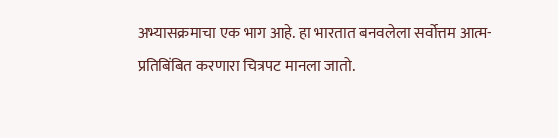अभ्यासक्रमाचा एक भाग आहे. हा भारतात बनवलेला सर्वोत्तम आत्म-प्रतिबिंबित करणारा चित्रपट मानला जातो.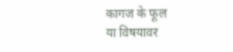कागज के फूल
या विषयावर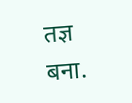तज्ञ बना.